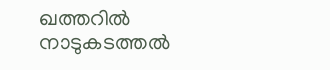ഖത്തറില്‍ നാടുകടത്തല്‍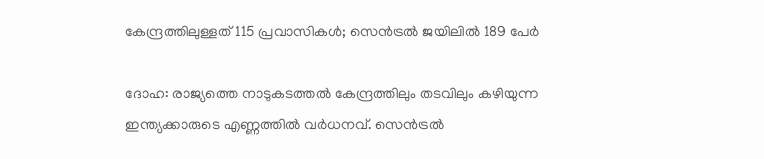കേന്ദ്രത്തിലുള്ളത് 115 പ്രവാസികള്‍; സെന്‍ട്രല്‍ ജയിലില്‍ 189 പേര്‍

ദോഹ: രാജ്യത്തെ നാടുകടത്തല്‍ കേന്ദ്രത്തിലും തടവിലും കഴിയുന്ന ഇന്ത്യക്കാരുടെ എണ്ണത്തില്‍ വര്‍ധനവ്. സെന്‍ട്രല്‍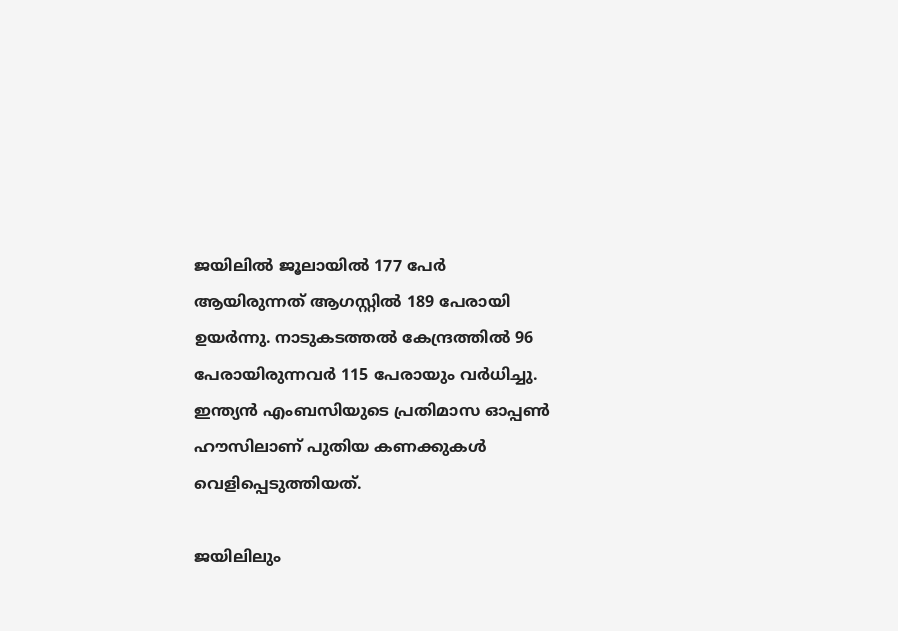ജയിലില്‍ ജൂലായില്‍ 177 പേര്‍ ആയിരുന്നത് ആഗസ്റ്റില്‍ 189 പേരായി ഉയര്‍ന്നു. നാടുകടത്തല്‍ കേന്ദ്രത്തില്‍ 96 പേരായിരുന്നവര്‍ 115 പേരായും വര്‍ധിച്ചു. ഇന്ത്യന്‍ എംബസിയുടെ പ്രതിമാസ ഓപ്പണ്‍ ഹൗസിലാണ് പുതിയ കണക്കുകള്‍ വെളിപ്പെടുത്തിയത്.

ജയിലിലും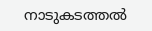നാടുകടത്തല്‍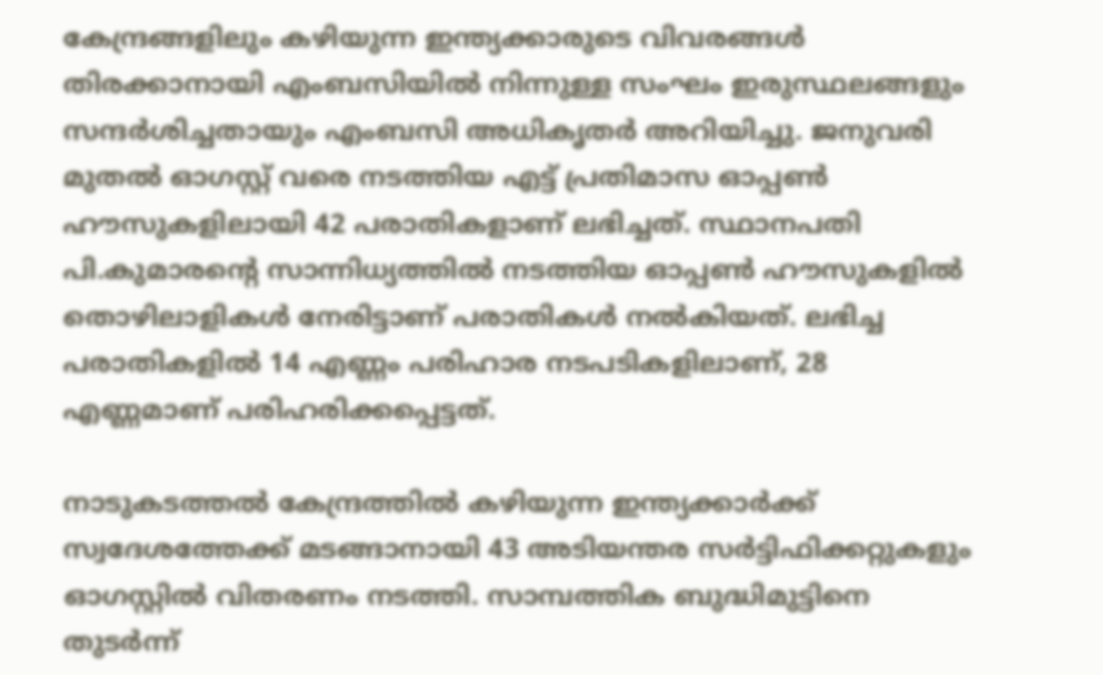കേന്ദ്രങ്ങളിലും കഴിയുന്ന ഇന്ത്യക്കാരുടെ വിവരങ്ങള്‍ തിരക്കാനായി എംബസിയില്‍ നിന്നുള്ള സംഘം ഇരുസ്ഥലങ്ങളും സന്ദര്‍ശിച്ചതായും എംബസി അധികൃതര്‍ അറിയിച്ചു. ജനുവരി മുതല്‍ ഓഗസ്റ്റ് വരെ നടത്തിയ എട്ട് പ്രതിമാസ ഓപ്പണ്‍ ഹൗസുകളിലായി 42 പരാതികളാണ് ലഭിച്ചത്. സ്ഥാനപതി പി.കുമാരന്റെ സാന്നിധ്യത്തില്‍ നടത്തിയ ഓപ്പണ്‍ ഹൗസുകളില്‍ തൊഴിലാളികള്‍ നേരിട്ടാണ് പരാതികള്‍ നല്‍കിയത്. ലഭിച്ച പരാതികളില്‍ 14 എണ്ണം പരിഹാര നടപടികളിലാണ്, 28 എണ്ണമാണ് പരിഹരിക്കപ്പെട്ടത്.

നാടുകടത്തല്‍ കേന്ദ്രത്തില്‍ കഴിയുന്ന ഇന്ത്യക്കാര്‍ക്ക് സ്വദേശത്തേക്ക് മടങ്ങാനായി 43 അടിയന്തര സര്‍ട്ടിഫിക്കറ്റുകളും ഓഗസ്റ്റില്‍ വിതരണം നടത്തി. സാമ്പത്തിക ബുദ്ധിമുട്ടിനെ തുടര്‍ന്ന്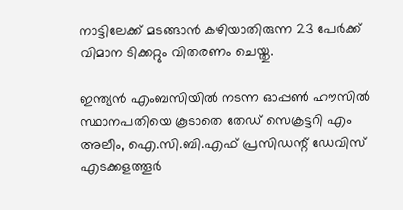നാട്ടിലേക്ക് മടങ്ങാന്‍ കഴിയാതിരുന്ന 23 പേര്‍ക്ക് വിമാന ടിക്കറ്റും വിതരണം ചെയ്തു.

ഇന്ത്യന്‍ എംബസിയില്‍ നടന്ന ഓപ്പണ്‍ ഹൗസില്‍ സ്ഥാനപതിയെ കൂടാതെ തേഡ് സെക്രട്ടറി എം അലീം, ഐ.സി.ബി.എഫ് പ്രസിഡന്റ് ഡേവിസ് എടക്കളത്തൂര്‍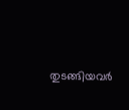തുടങ്ങിയവര്‍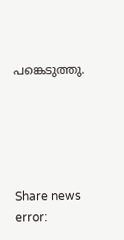പങ്കെടുത്തു.





Share news
error: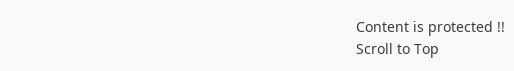Content is protected !!
Scroll to Top